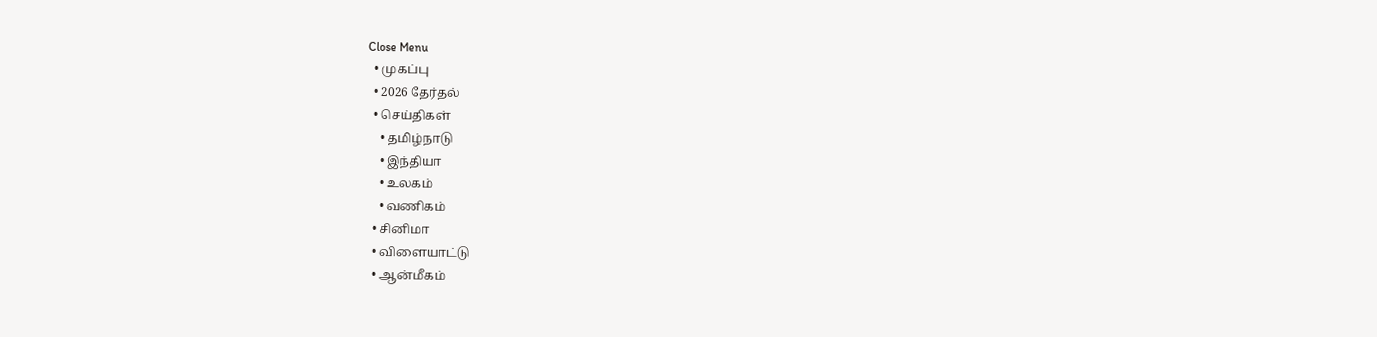Close Menu
  • முகப்பு
  • 2026 தேர்தல்
  • செய்திகள்
    • தமிழ்நாடு
    • இந்தியா
    • உலகம்
    • வணிகம்
  • சினிமா
  • விளையாட்டு
  • ஆன்மீகம்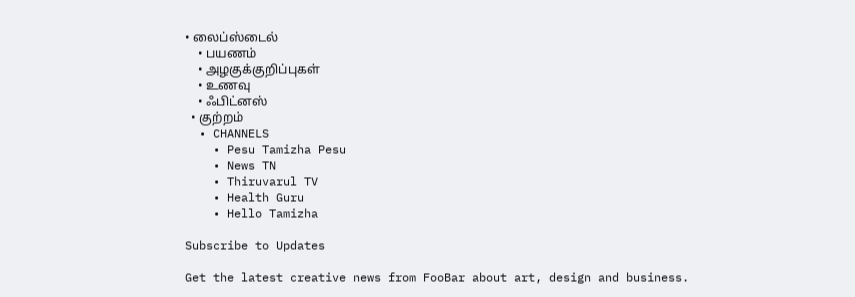• லைப்ஸ்டைல்
    • பயணம்
    • அழகுக்குறிப்புகள்
    • உணவு
    • ஃபிட்னஸ்
  • குற்றம்
  • CHANNELS
    • Pesu Tamizha Pesu
    • News TN
    • Thiruvarul TV
    • Health Guru
    • Hello Tamizha

Subscribe to Updates

Get the latest creative news from FooBar about art, design and business.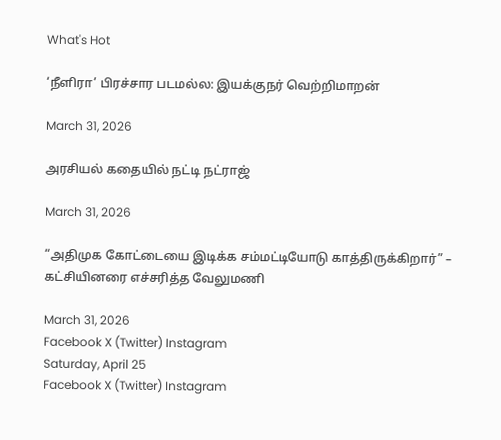What's Hot

‘நீளிரா’ பிரச்சார படமல்ல: இயக்குநர் வெற்றிமாறன்

March 31, 2026

அரசியல் கதையில் நட்டி நட்ராஜ்

March 31, 2026

“அதிமுக கோட்டையை இடிக்க சம்மட்டியோடு காத்திருக்கிறார்” – கட்சியினரை எச்சரித்த வேலுமணி

March 31, 2026
Facebook X (Twitter) Instagram
Saturday, April 25
Facebook X (Twitter) Instagram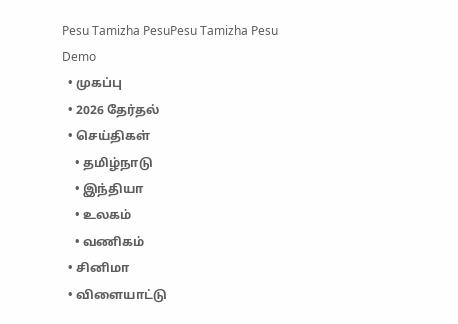Pesu Tamizha PesuPesu Tamizha Pesu
Demo
  • முகப்பு
  • 2026 தேர்தல்
  • செய்திகள்
    • தமிழ்நாடு
    • இந்தியா
    • உலகம்
    • வணிகம்
  • சினிமா
  • விளையாட்டு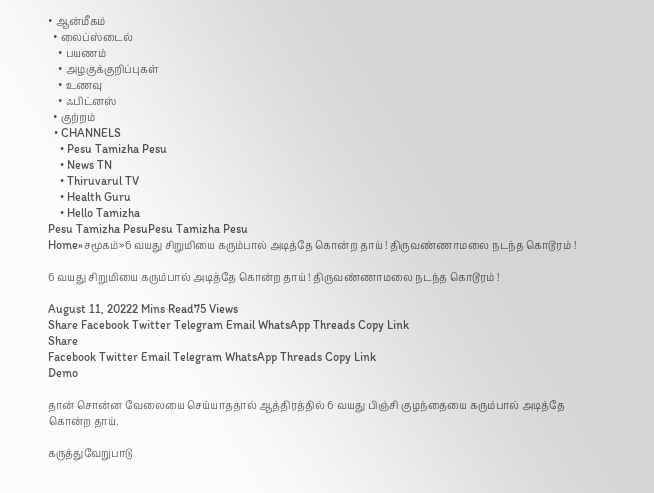• ஆன்மீகம்
  • லைப்ஸ்டைல்
    • பயணம்
    • அழகுக்குறிப்புகள்
    • உணவு
    • ஃபிட்னஸ்
  • குற்றம்
  • CHANNELS
    • Pesu Tamizha Pesu
    • News TN
    • Thiruvarul TV
    • Health Guru
    • Hello Tamizha
Pesu Tamizha PesuPesu Tamizha Pesu
Home»சமூகம்»6 வயது சிறுமியை கரும்பால் அடித்தே கொன்ற தாய் ! திருவண்ணாமலை நடந்த கொடூரம் !

6 வயது சிறுமியை கரும்பால் அடித்தே கொன்ற தாய் ! திருவண்ணாமலை நடந்த கொடூரம் !

August 11, 20222 Mins Read75 Views
Share Facebook Twitter Telegram Email WhatsApp Threads Copy Link
Share
Facebook Twitter Email Telegram WhatsApp Threads Copy Link
Demo

தான் சொன்ன வேலையை செய்யாததால் ஆத்திரத்தில் 6 வயது பிஞ்சி குழந்தையை கரும்பால் அடித்தே கொன்ற தாய்.

கருத்துவேறுபாடு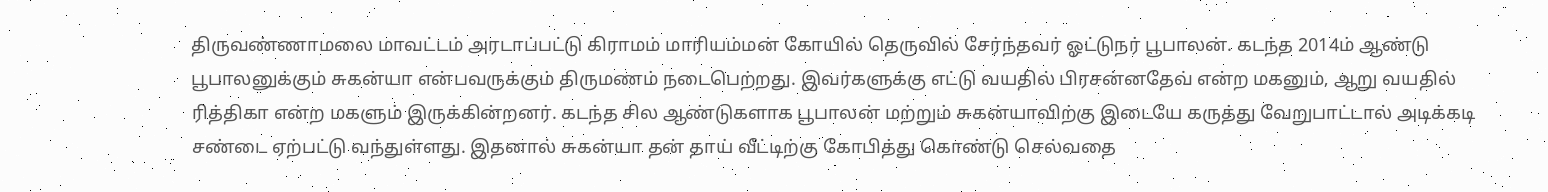திருவண்ணாமலை மாவட்டம் அரடாப்பட்டு கிராமம் மாரியம்மன் கோயில் தெருவில் சேர்ந்தவர் ஓட்டுநர் பூபாலன். கடந்த 2014ம் ஆண்டு பூபாலனுக்கும் சுகன்யா என்பவருக்கும் திருமணம் நடைபெற்றது. இவர்களுக்கு எட்டு வயதில் பிரசன்னதேவ் என்ற மகனும், ஆறு வயதில் ரித்திகா என்ற மகளும் இருக்கின்றனர். கடந்த சில ஆண்டுகளாக பூபாலன் மற்றும் சுகன்யாவிற்கு இடையே கருத்து வேறுபாட்டால் அடிக்கடி சண்டை ஏற்பட்டு வந்துள்ளது. இதனால் சுகன்யா தன் தாய் வீட்டிற்கு கோபித்து கொண்டு செல்வதை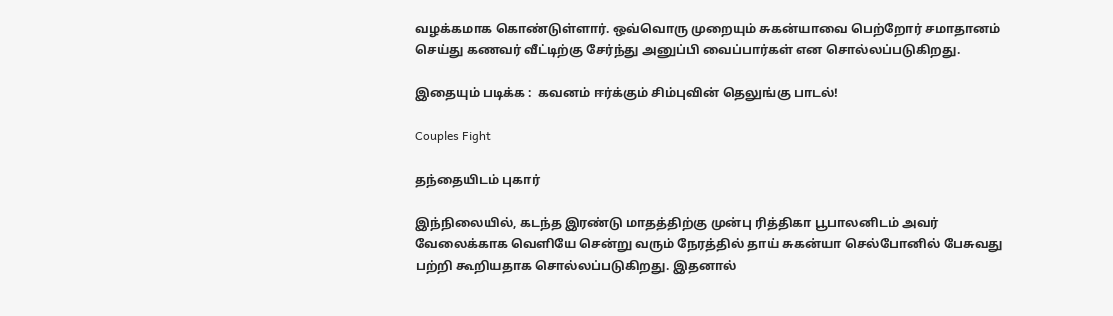வழக்கமாக கொண்டுள்ளார். ஒவ்வொரு முறையும் சுகன்யாவை பெற்றோர் சமாதானம் செய்து கணவர் வீட்டிற்கு சேர்ந்து அனுப்பி வைப்பார்கள் என சொல்லப்படுகிறது.

இதையும் படிக்க :  கவனம் ஈர்க்கும் சிம்புவின் தெலுங்கு பாடல்!

Couples Fight

தந்தையிடம் புகார்

இந்நிலையில், கடந்த இரண்டு மாதத்திற்கு முன்பு ரித்திகா பூபாலனிடம் அவர் வேலைக்காக வெளியே சென்று வரும் நேரத்தில் தாய் சுகன்யா செல்போனில் பேசுவது பற்றி கூறியதாக சொல்லப்படுகிறது. இதனால்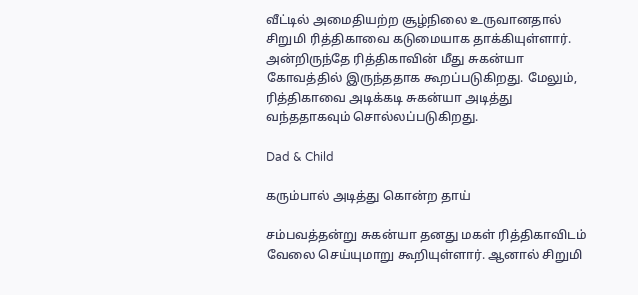வீட்டில் அமைதியற்ற சூழ்நிலை உருவானதால் சிறுமி ரித்திகாவை கடுமையாக தாக்கியுள்ளார். அன்றிருந்தே ரித்திகாவின் மீது சுகன்யா கோவத்தில் இருந்ததாக கூறப்படுகிறது. மேலும், ரித்திகாவை அடிக்கடி சுகன்யா அடித்து வந்ததாகவும் சொல்லப்படுகிறது.

Dad & Child

கரும்பால் அடித்து கொன்ற தாய்

சம்பவத்தன்று சுகன்யா தனது மகள் ரித்திகாவிடம் வேலை செய்யுமாறு கூறியுள்ளார். ஆனால் சிறுமி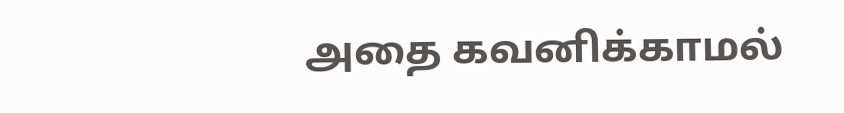அதை கவனிக்காமல்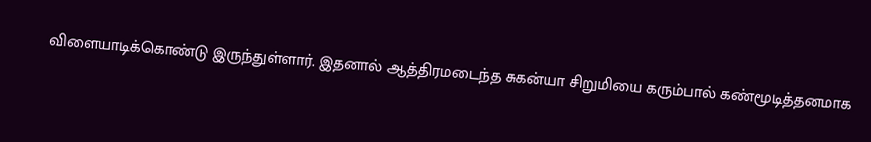விளையாடிக்கொண்டு இருந்துள்ளார். இதனால் ஆத்திரமடைந்த சுகன்யா சிறுமியை கரும்பால் கண்மூடித்தனமாக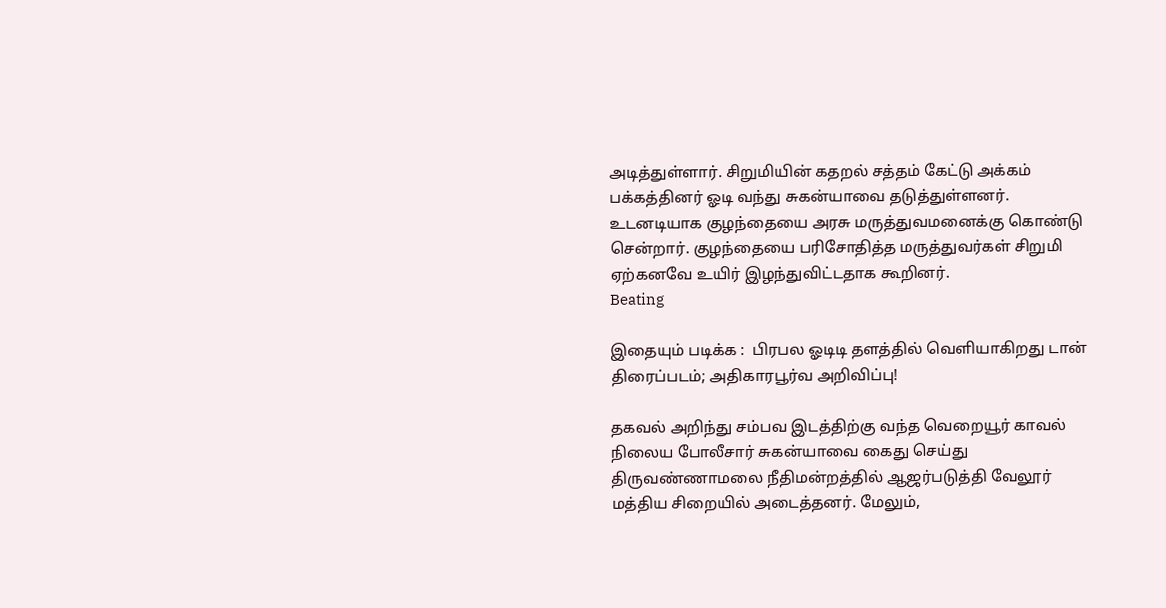அடித்துள்ளார். சிறுமியின் கதறல் சத்தம் கேட்டு அக்கம் பக்கத்தினர் ஓடி வந்து சுகன்யாவை தடுத்துள்ளனர். உடனடியாக குழந்தையை அரசு மருத்துவமனைக்கு கொண்டு சென்றார். குழந்தையை பரிசோதித்த மருத்துவர்கள் சிறுமி ஏற்கனவே உயிர் இழந்துவிட்டதாக கூறினர்.
Beating

இதையும் படிக்க :  பிரபல ஓடிடி தளத்தில் வெளியாகிறது டான் திரைப்படம்; அதிகாரபூர்வ அறிவிப்பு!

தகவல் அறிந்து சம்பவ இடத்திற்கு வந்த வெறையூர் காவல் நிலைய போலீசார் சுகன்யாவை கைது செய்து திருவண்ணாமலை நீதிமன்றத்தில் ஆஜர்படுத்தி வேலூர் மத்திய சிறையில் அடைத்தனர். மேலும்,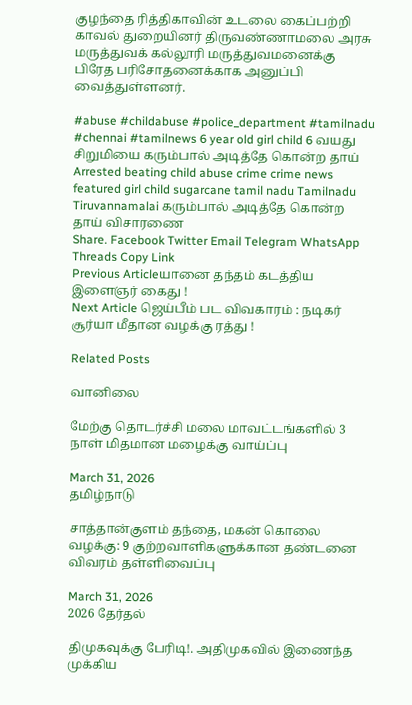குழந்தை ரித்திகாவின் உடலை கைப்பற்றி காவல் துறையினர் திருவண்ணாமலை அரசு மருத்துவக் கல்லூரி மருத்துவமனைக்கு பிரேத பரிசோதனைக்காக அனுப்பி வைத்துள்ளனர்.

#abuse #childabuse #police_department #tamilnadu #chennai #tamilnews 6 year old girl child 6 வயது சிறுமியை கரும்பால் அடித்தே கொன்ற தாய் Arrested beating child abuse crime crime news featured girl child sugarcane tamil nadu Tamilnadu Tiruvannamalai கரும்பால் அடித்தே கொன்ற தாய் விசாரணை
Share. Facebook Twitter Email Telegram WhatsApp Threads Copy Link
Previous Articleயானை தந்தம் கடத்திய இளைஞர் கைது !
Next Article ஜெய்பீம் பட விவகாரம் : நடிகர் சூர்யா மீதான வழக்கு ரத்து !

Related Posts

வானிலை

மேற்கு தொடர்ச்சி மலை மாவட்டங்களில் 3 நாள் மிதமான மழைக்கு வாய்ப்பு

March 31, 2026
தமிழ்நாடு

சாத்தான்குளம் தந்தை, மகன் கொலை வழக்கு: 9 குற்றவாளிகளுக்கான தண்டனை விவரம் தள்ளிவைப்பு

March 31, 2026
2026 தேர்தல்

திமுகவுக்கு பேரிடி!. அதிமுகவில் இணைந்த முக்கிய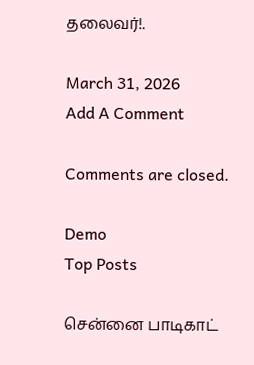தலைவர்!.

March 31, 2026
Add A Comment

Comments are closed.

Demo
Top Posts

சென்னை பாடிகாட்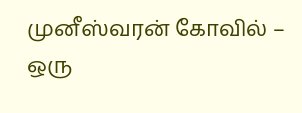முனீஸ்வரன் கோவில் – ஒரு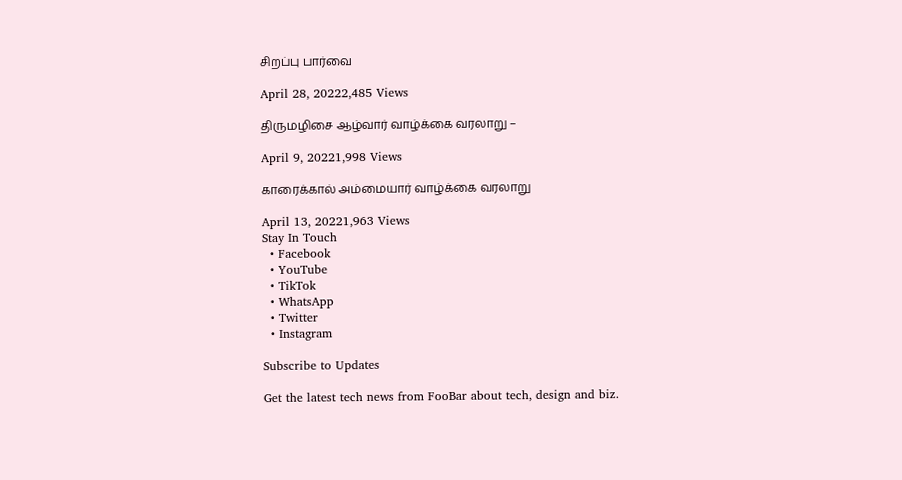சிறப்பு பார்வை

April 28, 20222,485 Views

திருமழிசை ஆழ்வார் வாழ்க்கை வரலாறு –

April 9, 20221,998 Views

காரைக்கால் அம்மையார் வாழ்க்கை வரலாறு

April 13, 20221,963 Views
Stay In Touch
  • Facebook
  • YouTube
  • TikTok
  • WhatsApp
  • Twitter
  • Instagram

Subscribe to Updates

Get the latest tech news from FooBar about tech, design and biz.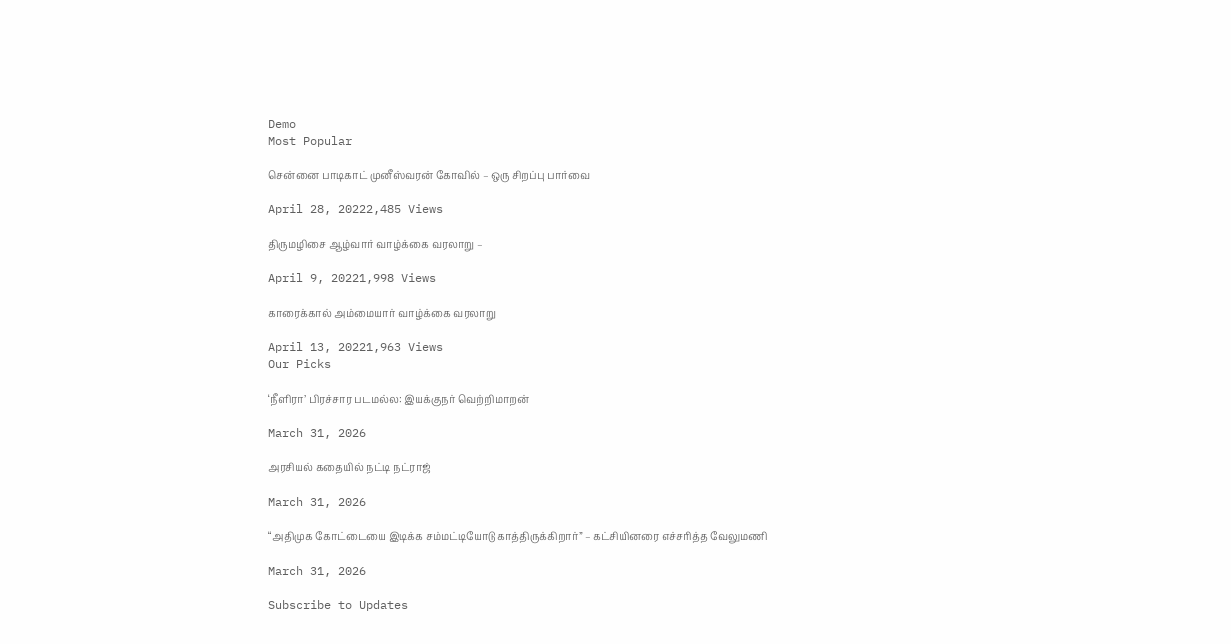Demo
Most Popular

சென்னை பாடிகாட் முனீஸ்வரன் கோவில் – ஒரு சிறப்பு பார்வை

April 28, 20222,485 Views

திருமழிசை ஆழ்வார் வாழ்க்கை வரலாறு –

April 9, 20221,998 Views

காரைக்கால் அம்மையார் வாழ்க்கை வரலாறு

April 13, 20221,963 Views
Our Picks

‘நீளிரா’ பிரச்சார படமல்ல: இயக்குநர் வெற்றிமாறன்

March 31, 2026

அரசியல் கதையில் நட்டி நட்ராஜ்

March 31, 2026

“அதிமுக கோட்டையை இடிக்க சம்மட்டியோடு காத்திருக்கிறார்” – கட்சியினரை எச்சரித்த வேலுமணி

March 31, 2026

Subscribe to Updates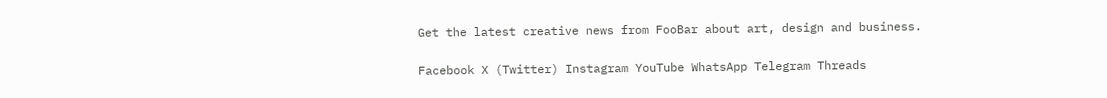Get the latest creative news from FooBar about art, design and business.

Facebook X (Twitter) Instagram YouTube WhatsApp Telegram Threads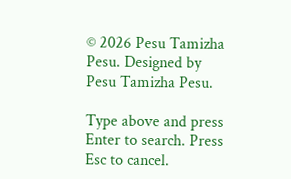© 2026 Pesu Tamizha Pesu. Designed by Pesu Tamizha Pesu.

Type above and press Enter to search. Press Esc to cancel.